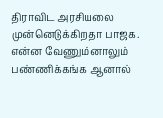திராவிட அரசியலை முன்னெடுக்கிறதா பாஜக. என்ன வேணும்னாலும் பண்ணிக்கங்க ஆனால்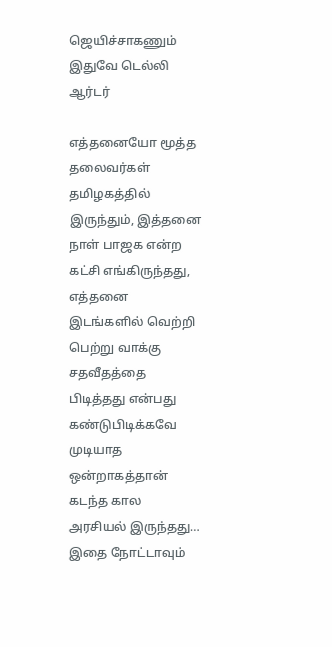ஜெயிச்சாகணும் இதுவே டெல்லி ஆர்டர்

எத்தனையோ மூத்த தலைவர்கள் தமிழகத்தில் இருந்தும், இத்தனை நாள் பாஜக என்ற கட்சி எங்கிருந்தது, எத்தனை இடங்களில் வெற்றி பெற்று வாக்கு சதவீதத்தை பிடித்தது என்பது கண்டுபிடிக்கவே முடியாத ஒன்றாகத்தான் கடந்த கால அரசியல் இருந்தது… இதை நோட்டாவும்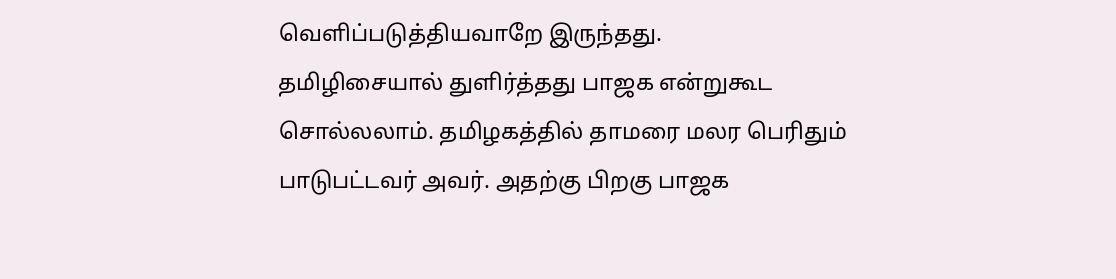வெளிப்படுத்தியவாறே இருந்தது.
தமிழிசையால் துளிர்த்தது பாஜக என்றுகூட சொல்லலாம். தமிழகத்தில் தாமரை மலர பெரிதும் பாடுபட்டவர் அவர். அதற்கு பிறகு பாஜக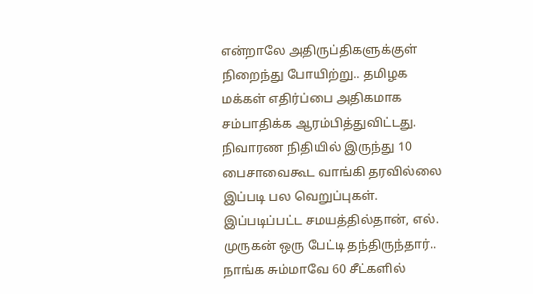என்றாலே அதிருப்திகளுக்குள் நிறைந்து போயிற்று.. தமிழக மக்கள் எதிர்ப்பை அதிகமாக சம்பாதிக்க ஆரம்பித்துவிட்டது. நிவாரண நிதியில் இருந்து 10 பைசாவைகூட வாங்கி தரவில்லை இப்படி பல வெறுப்புகள்.
இப்படிப்பட்ட சமயத்தில்தான், எல். முருகன் ஒரு பேட்டி தந்திருந்தார்.. நாங்க சும்மாவே 60 சீட்களில்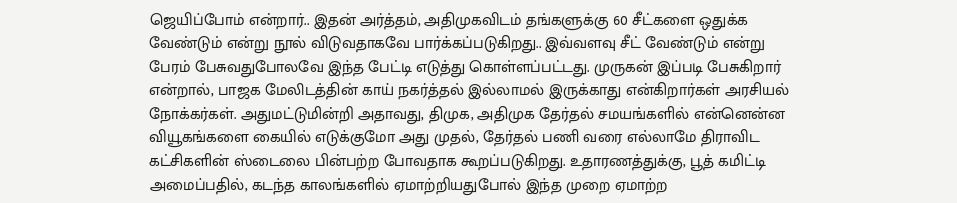ஜெயிப்போம் என்றார்.. இதன் அர்த்தம், அதிமுகவிடம் தங்களுக்கு 60 சீட்களை ஒதுக்க வேண்டும் என்று நூல் விடுவதாகவே பார்க்கப்படுகிறது.. இவ்வளவு சீட் வேண்டும் என்று பேரம் பேசுவதுபோலவே இந்த பேட்டி எடுத்து கொள்ளப்பட்டது. முருகன் இப்படி பேசுகிறார் என்றால், பாஜக மேலிடத்தின் காய் நகர்த்தல் இல்லாமல் இருக்காது என்கிறார்கள் அரசியல் நோக்கர்கள். அதுமட்டுமின்றி அதாவது, திமுக, அதிமுக தேர்தல் சமயங்களில் என்னென்ன வியூகங்களை கையில் எடுக்குமோ அது முதல், தேர்தல் பணி வரை எல்லாமே திராவிட கட்சிகளின் ஸ்டைலை பின்பற்ற போவதாக கூறப்படுகிறது. உதாரணத்துக்கு, பூத் கமிட்டி அமைப்பதில், கடந்த காலங்களில் ஏமாற்றியதுபோல் இந்த முறை ஏமாற்ற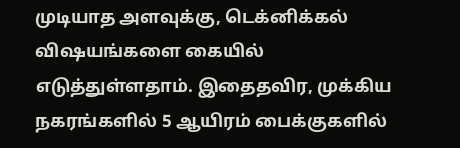முடியாத அளவுக்கு, டெக்னிக்கல் விஷயங்களை கையில் எடுத்துள்ளதாம். இதைதவிர, முக்கிய நகரங்களில் 5 ஆயிரம் பைக்குகளில்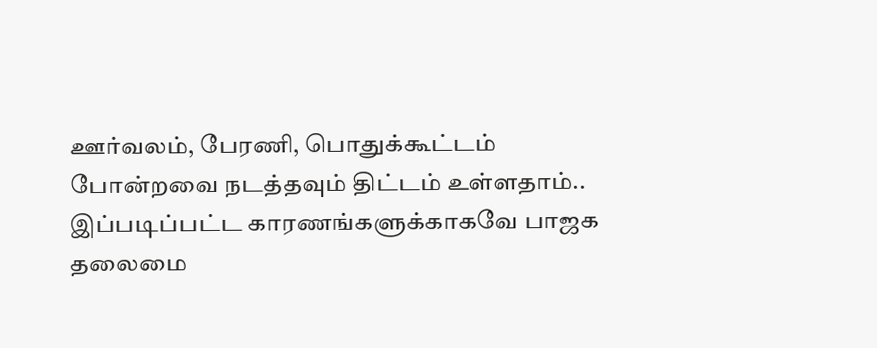ஊர்வலம், பேரணி, பொதுக்கூட்டம் போன்றவை நடத்தவும் திட்டம் உள்ளதாம்..
இப்படிப்பட்ட காரணங்களுக்காகவே பாஜக தலைமை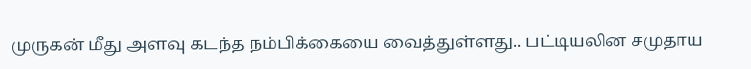முருகன் மீது அளவு கடந்த நம்பிக்கையை வைத்துள்ளது.. பட்டியலின சமுதாய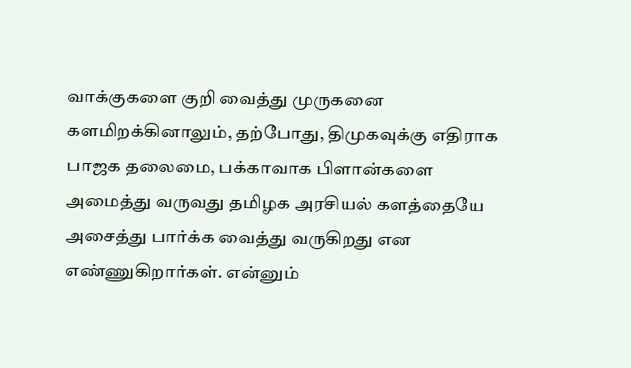வாக்குகளை குறி வைத்து முருகனை களமிறக்கினாலும், தற்போது, திமுகவுக்கு எதிராக பாஜக தலைமை, பக்காவாக பிளான்களை அமைத்து வருவது தமிழக அரசியல் களத்தையே அசைத்து பார்க்க வைத்து வருகிறது என எண்ணுகிறார்கள். என்னும்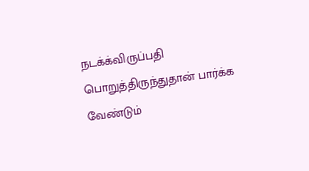நடக்க்விருப்பதி பொறுத்திருந்துதான் பார்க்க வேண்டும்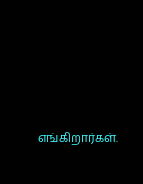எங்கிறார்கள்.